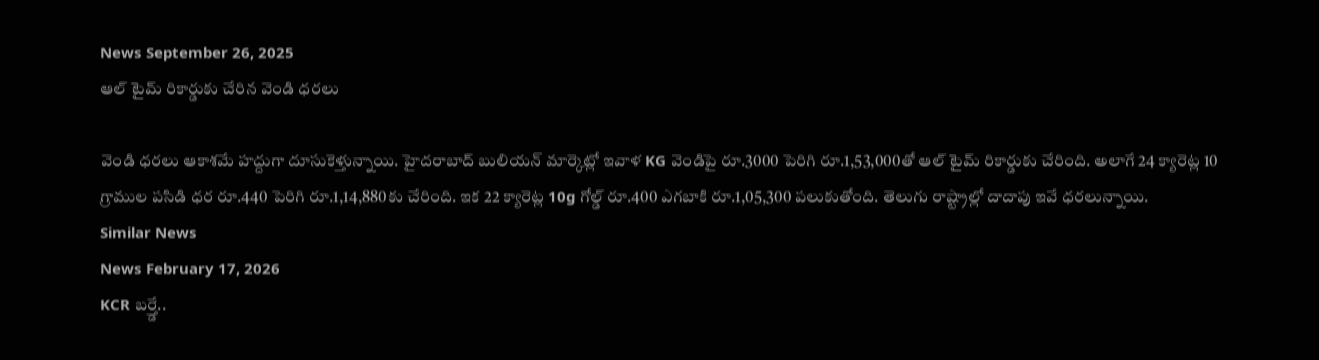News September 26, 2025
ఆల్ టైమ్ రికార్డుకు చేరిన వెండి ధరలు

వెండి ధరలు ఆకాశమే హద్దుగా దూసుకెళ్తున్నాయి. హైదరాబాద్ బులియన్ మార్కెట్లో ఇవాళ KG వెండిపై రూ.3000 పెరిగి రూ.1,53,000తో ఆల్ టైమ్ రికార్డుకు చేరింది. అలాగే 24 క్యారెట్ల 10 గ్రాముల పసిడి ధర రూ.440 పెరిగి రూ.1,14,880కు చేరింది. ఇక 22 క్యారెట్ల 10g గోల్డ్ రూ.400 ఎగబాకి రూ.1,05,300 పలుకుతోంది. తెలుగు రాష్ట్రాల్లో దాదాపు ఇవే ధరలున్నాయి.
Similar News
News February 17, 2026
KCR బర్త్డే..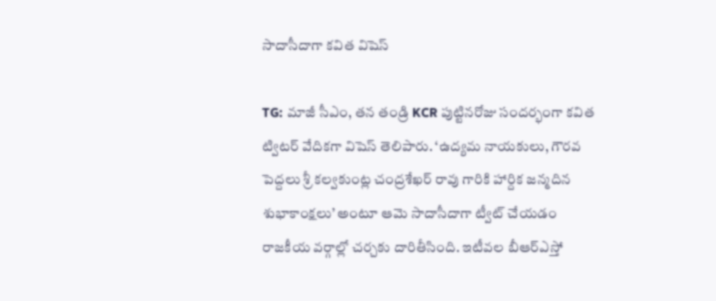సాదాసీదాగా కవిత విషెస్

TG: మాజీ సీఎం, తన తండ్రి KCR పుట్టినరోజు సందర్భంగా కవిత ట్విటర్ వేదికగా విషెస్ తెలిపారు. ‘ఉద్యమ నాయకులు, గౌరవ పెద్దలు శ్రీ కల్వకుంట్ల చంద్రశేఖర్ రావు గారికి హార్దిక జన్మదిన శుభాకాంక్షలు’ అంటూ ఆమె సాదాసీదాగా ట్వీట్ చేయడం రాజకీయ వర్గాల్లో చర్చకు దారితీసింది. ఇటీవల బీఆర్ఎస్తో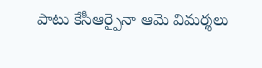పాటు కేసీఆర్పైనా ఆమె విమర్శలు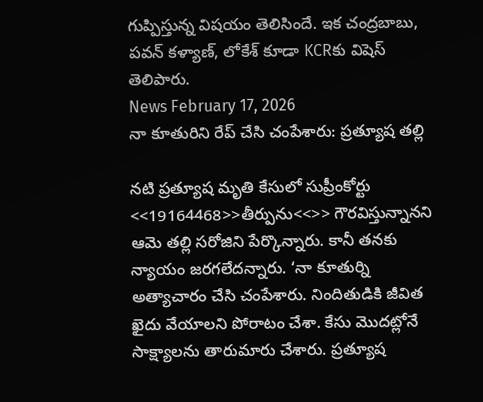గుప్పిస్తున్న విషయం తెలిసిందే. ఇక చంద్రబాబు, పవన్ కళ్యాణ్, లోకేశ్ కూడా KCRకు విషెస్ తెలిపారు.
News February 17, 2026
నా కూతురిని రేప్ చేసి చంపేశారు: ప్రత్యూష తల్లి

నటి ప్రత్యూష మృతి కేసులో సుప్రీంకోర్టు <<19164468>>తీర్పును<<>> గౌరవిస్తున్నానని ఆమె తల్లి సరోజిని పేర్కొన్నారు. కానీ తనకు న్యాయం జరగలేదన్నారు. ‘నా కూతుర్ని అత్యాచారం చేసి చంపేశారు. నిందితుడికి జీవిత ఖైదు వేయాలని పోరాటం చేశా. కేసు మొదట్లోనే సాక్ష్యాలను తారుమారు చేశారు. ప్రత్యూష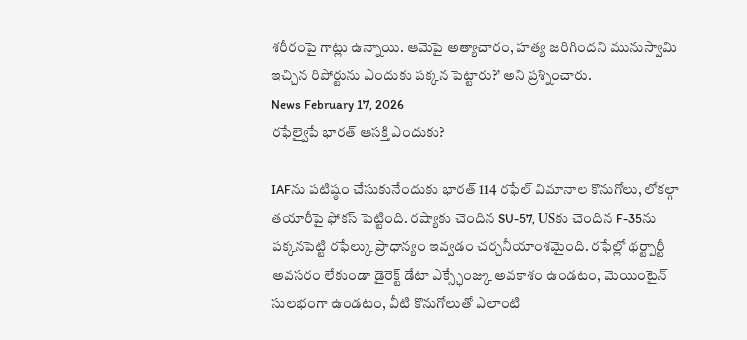శరీరంపై గాట్లు ఉన్నాయి. ఆమెపై అత్యాచారం, హత్య జరిగిందని మునుస్వామి ఇచ్చిన రిపోర్టును ఎందుకు పక్కన పెట్టారు?’ అని ప్రశ్నించారు.
News February 17, 2026
రఫేల్వైపే భారత్ ఆసక్తి ఎందుకు?

IAFను పటిష్ఠం చేసుకునేందుకు భారత్ 114 రఫేల్ విమానాల కొనుగోలు, లోకల్గా తయారీపై ఫోకస్ పెట్టింది. రష్యాకు చెందిన SU-57, USకు చెందిన F-35ను పక్కనపెట్టి రఫేల్కు ప్రాధాన్యం ఇవ్వడం చర్చనీయాంశమైంది. రఫేల్లో థర్ట్పార్టీ అవసరం లేకుండా డైరెక్ట్ డేటా ఎక్స్ఛేంజ్కు అవకాశం ఉండటం, మెయింటైన్ సులభంగా ఉండటం, వీటి కొనుగోలుతో ఎలాంటి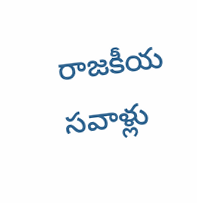రాజకీయ సవాళ్లు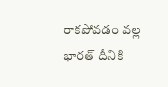రాకపోవడం వల్ల భారత్ దీనికి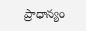ప్రాధాన్యం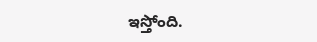ఇస్తోంది.